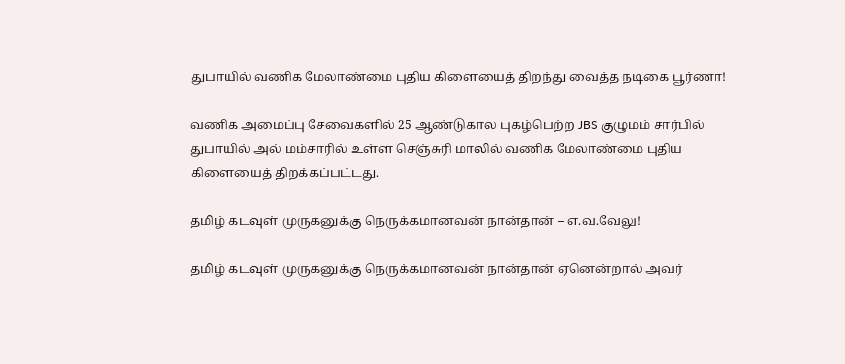துபாயில் வணிக மேலாண்மை புதிய கிளையைத் திறந்து வைத்த நடிகை பூர்ணா!

வணிக அமைப்பு சேவைகளில் 25 ஆண்டுகால புகழ்பெற்ற JBS குழுமம் சார்பில் துபாயில் அல் மம்சாரில் உள்ள செஞ்சுரி மாலில் வணிக மேலாண்மை புதிய கிளையைத் திறக்கப்பட்டது.

தமிழ் கடவுள் முருகனுக்கு நெருக்கமானவன் நான்தான் – எ.வ.வேலு!

தமிழ் கடவுள் முருகனுக்கு நெருக்கமானவன் நான்தான் ஏனென்றால் அவர்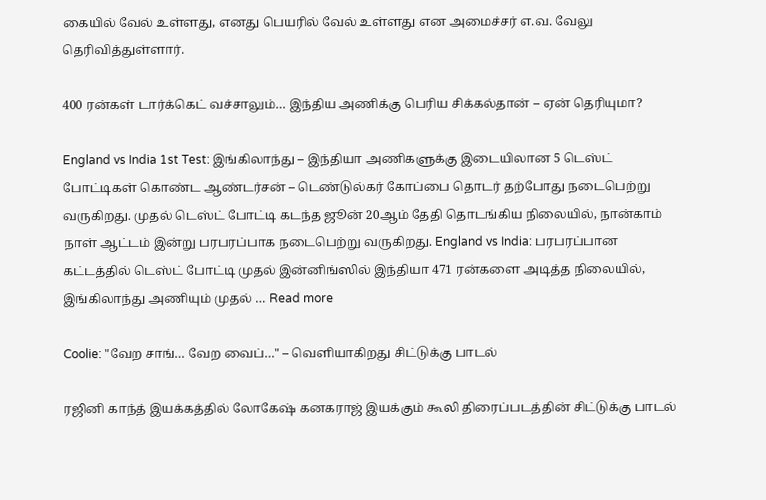கையில் வேல் உள்ளது, எனது பெயரில் வேல் உள்ளது என அமைச்சர் எ.வ. வேலு தெரிவித்துள்ளார்.

400 ரன்கள் டார்க்கெட் வச்சாலும்… இந்திய அணிக்கு பெரிய சிக்கல்தான் – ஏன் தெரியுமா?

England vs India 1st Test: இங்கிலாந்து – இந்தியா அணிகளுக்கு இடையிலான 5 டெஸ்ட் போட்டிகள் கொண்ட ஆண்டர்சன் – டெண்டுல்கர் கோப்பை தொடர் தற்போது நடைபெற்று வருகிறது. முதல் டெஸ்ட் போட்டி கடந்த ஜூன் 20ஆம் தேதி தொடங்கிய நிலையில், நான்காம் நாள் ஆட்டம் இன்று பரபரப்பாக நடைபெற்று வருகிறது. England vs India: பரபரப்பான கட்டத்தில் டெஸ்ட் போட்டி முதல் இன்னிங்ஸில் இந்தியா 471 ரன்களை அடித்த நிலையில், இங்கிலாந்து அணியும் முதல் … Read more

Coolie: "வேற சாங்… வேற வைப்…" – வெளியாகிறது சிட்டுக்கு பாடல்

ரஜினி காந்த் இயக்கத்தில் லோகேஷ் கனகராஜ் இயக்கும் கூலி திரைப்படத்தின் சிட்டுக்கு பாடல்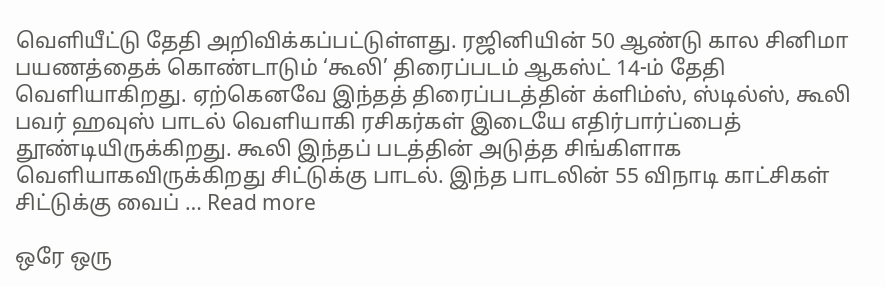வெளியீட்டு தேதி அறிவிக்கப்பட்டுள்ளது. ரஜினியின் 50 ஆண்டு கால சினிமா பயணத்தைக் கொண்டாடும் ‘கூலி’ திரைப்படம் ஆகஸ்ட் 14-ம் தேதி வெளியாகிறது. ஏற்கெனவே இந்தத் திரைப்படத்தின் க்ளிம்ஸ், ஸ்டில்ஸ், கூலி பவர் ஹவுஸ் பாடல் வெளியாகி ரசிகர்கள் இடையே எதிர்பார்ப்பைத் தூண்டியிருக்கிறது. கூலி இந்தப் படத்தின் அடுத்த சிங்கிளாக வெளியாகவிருக்கிறது சிட்டுக்கு பாடல். இந்த பாடலின் 55 விநாடி காட்சிகள் சிட்டுக்கு வைப் … Read more

ஒரே ஒரு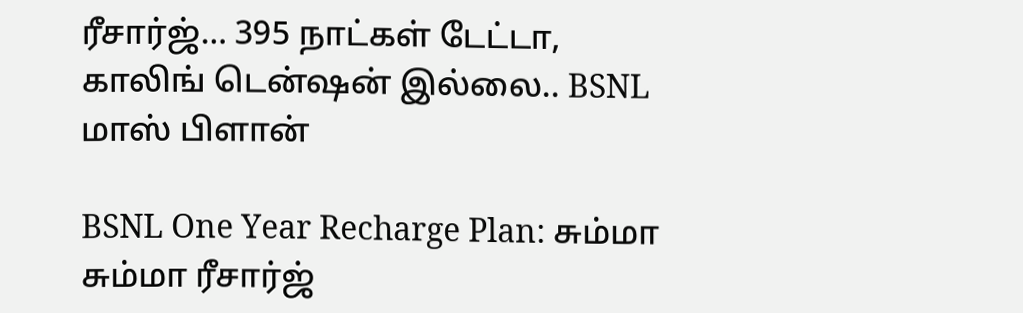ரீசார்ஜ்… 395 நாட்கள் டேட்டா, காலிங் டென்ஷன் இல்லை.. BSNL மாஸ் பிளான்

BSNL One Year Recharge Plan: சும்மா சும்மா ரீசார்ஜ்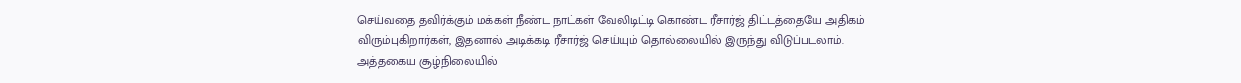செய்வதை தவிர்க்கும் மக்கள் நீண்ட நாட்கள் வேலிடிட்டி கொண்ட ரீசார்ஜ் திட்டத்தையே அதிகம் விரும்புகிறார்கள், இதனால் அடிக்கடி ரீசார்ஜ் செய்யும் தொல்லையில் இருந்து விடுப்படலாம். அத்தகைய சூழ்நிலையில்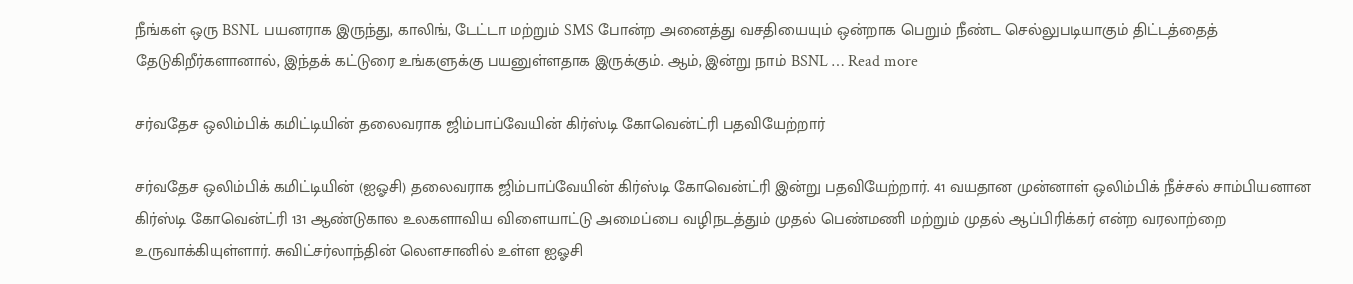நீங்கள் ஒரு BSNL பயனராக இருந்து, காலிங், டேட்டா மற்றும் SMS போன்ற அனைத்து வசதியையும் ஒன்றாக பெறும் நீண்ட செல்லுபடியாகும் திட்டத்தைத் தேடுகிறீர்களானால், இந்தக் கட்டுரை உங்களுக்கு பயனுள்ளதாக இருக்கும். ஆம், இன்று நாம் BSNL … Read more

சர்வதேச ஒலிம்பிக் கமிட்டியின் தலைவராக ஜிம்பாப்வேயின் கிர்ஸ்டி கோவென்ட்ரி பதவியேற்றார்

சர்வதேச ஒலிம்பிக் கமிட்டியின் (ஐஓசி) தலைவராக ஜிம்பாப்வேயின் கிர்ஸ்டி கோவென்ட்ரி இன்று பதவியேற்றார். 41 வயதான முன்னாள் ஒலிம்பிக் நீச்சல் சாம்பியனான கிர்ஸ்டி கோவென்ட்ரி 131 ஆண்டுகால உலகளாவிய விளையாட்டு அமைப்பை வழிநடத்தும் முதல் பெண்மணி மற்றும் முதல் ஆப்பிரிக்கர் என்ற வரலாற்றை உருவாக்கியுள்ளார். சுவிட்சர்லாந்தின் லௌசானில் உள்ள ஐஓசி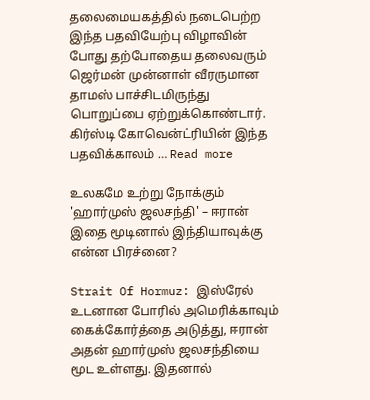தலைமையகத்தில் நடைபெற்ற இந்த பதவியேற்பு விழாவின் போது தற்போதைய தலைவரும் ஜெர்மன் முன்னாள் வீரருமான தாமஸ் பாச்சிடமிருந்து பொறுப்பை ஏற்றுக்கொண்டார். கிர்ஸ்டி கோவென்ட்ரியின் இந்த பதவிக்காலம் … Read more

உலகமே உற்று நோக்கும் 'ஹார்முஸ் ஜலசந்தி' – ஈரான் இதை மூடினால் இந்தியாவுக்கு என்ன பிரச்னை?

Strait Of Hormuz: இஸ்ரேல் உடனான போரில் அமெரிக்காவும் கைக்கோர்த்தை அடுத்து, ஈரான் அதன் ஹார்முஸ் ஜலசந்தியை மூட உள்ளது. இதனால்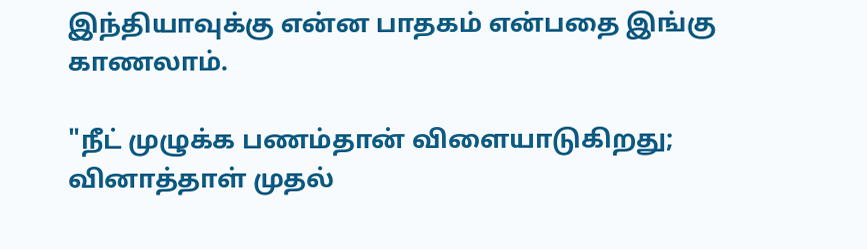இந்தியாவுக்கு என்ன பாதகம் என்பதை இங்கு காணலாம்.

"நீட் முழுக்க பணம்தான் விளையாடுகிறது; வினாத்தாள் முதல்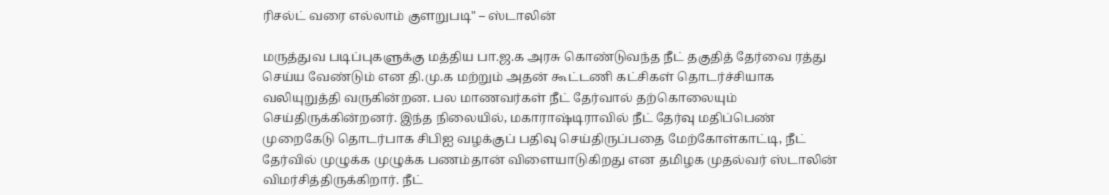ரிசல்ட் வரை எல்லாம் குளறுபடி" – ஸ்டாலின்

மருத்துவ படிப்புகளுக்கு மத்திய பா.ஜ.க அரசு கொண்டுவந்த நீட் தகுதித் தேர்வை ரத்து செய்ய வேண்டும் என தி.மு.க மற்றும் அதன் கூட்டணி கட்சிகள் தொடர்ச்சியாக வலியுறுத்தி வருகின்றன. பல மாணவர்கள் நீட் தேர்வால் தற்கொலையும் செய்திருக்கின்றனர். இந்த நிலையில், மகாராஷ்டிராவில் நீட் தேர்வு மதிப்பெண் முறைகேடு தொடர்பாக சிபிஐ வழக்குப் பதிவு செய்திருப்பதை மேற்கோள்காட்டி, நீட் தேர்வில் முழுக்க முழுக்க பணம்தான் விளையாடுகிறது என தமிழக முதல்வர் ஸ்டாலின் விமர்சித்திருக்கிறார். நீட்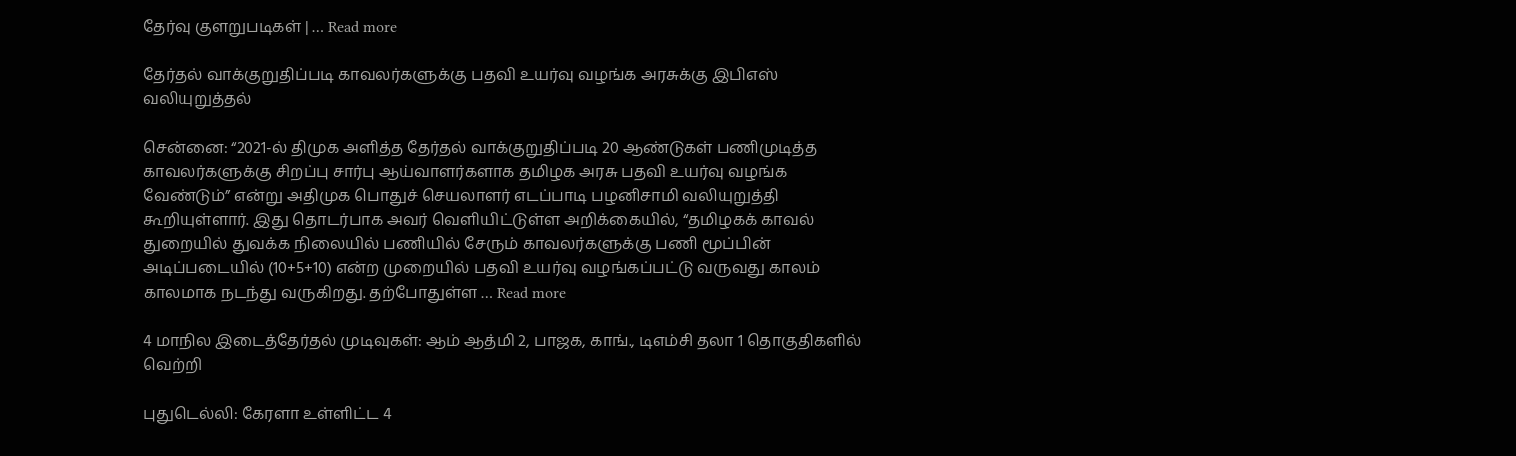தேர்வு குளறுபடிகள் | … Read more

தேர்தல் வாக்குறுதிப்படி காவலர்களுக்கு பதவி உயர்வு வழங்க அரசுக்கு இபிஎஸ் வலியுறுத்தல்

சென்னை: “2021-ல் திமுக அளித்த தேர்தல் வாக்குறுதிப்படி 20 ஆண்டுகள் பணிமுடித்த காவலர்களுக்கு சிறப்பு சார்பு ஆய்வாளர்களாக தமிழக அரசு பதவி உயர்வு வழங்க வேண்டும்” என்று அதிமுக பொதுச் செயலாளர் எடப்பாடி பழனிசாமி வலியுறுத்தி கூறியுள்ளார். இது தொடர்பாக அவர் வெளியிட்டுள்ள அறிக்கையில், “தமிழகக் காவல் துறையில் துவக்க நிலையில் பணியில் சேரும் காவலர்களுக்கு பணி மூப்பின் அடிப்படையில் (10+5+10) என்ற முறையில் பதவி உயர்வு வழங்கப்பட்டு வருவது காலம் காலமாக நடந்து வருகிறது. தற்போதுள்ள … Read more

4 மாநில இடைத்தேர்தல் முடிவுகள்: ஆம் ஆத்மி 2, பாஜக, காங்., டிஎம்சி தலா 1 தொகுதிகளில் வெற்றி

புதுடெல்லி: கேரளா உள்ளிட்ட 4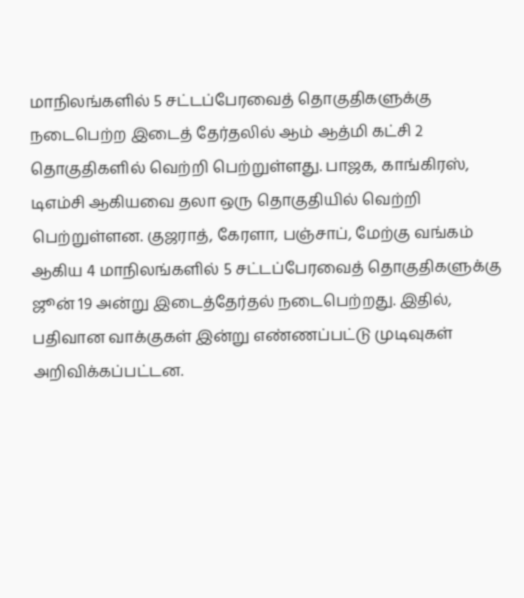மாநிலங்களில் 5 சட்டப்பேரவைத் தொகுதிகளுக்கு நடைபெற்ற இடைத் தேர்தலில் ஆம் ஆத்மி கட்சி 2 தொகுதிகளில் வெற்றி பெற்றுள்ளது. பாஜக, காங்கிரஸ், டிஎம்சி ஆகியவை தலா ஒரு தொகுதியில் வெற்றி பெற்றுள்ளன. குஜராத், கேரளா, பஞ்சாப், மேற்கு வங்கம் ஆகிய 4 மாநிலங்களில் 5 சட்டப்பேரவைத் தொகுதிகளுக்கு ஜூன் 19 அன்று இடைத்தேர்தல் நடைபெற்றது. இதில், பதிவான வாக்குகள் இன்று எண்ணப்பட்டு முடிவுகள் அறிவிக்கப்பட்டன.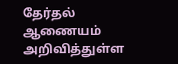தேர்தல் ஆணையம் அறிவித்துள்ள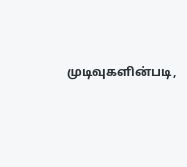முடிவுகளின்படி,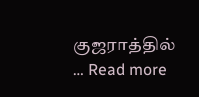குஜராத்தில் … Read more